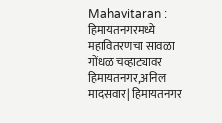Mahavitaran : हिमायतनगरमध्ये महावितरणचा सावळा गोंधळ चव्हाट्यावर
हिमायतनगर,अनिल मादसवार| हिमायतनगर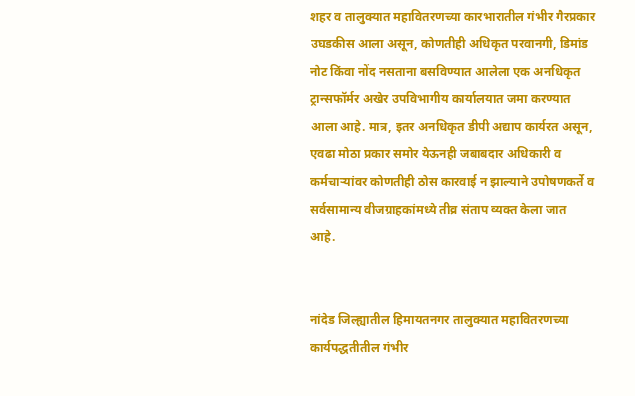शहर व तालुक्यात महावितरणच्या कारभारातील गंभीर गैरप्रकार उघडकीस आला असून, कोणतीही अधिकृत परवानगी, डिमांड नोट किंवा नोंद नसताना बसविण्यात आलेला एक अनधिकृत ट्रान्सफॉर्मर अखेर उपविभागीय कार्यालयात जमा करण्यात आला आहे. मात्र, इतर अनधिकृत डीपी अद्याप कार्यरत असून, एवढा मोठा प्रकार समोर येऊनही जबाबदार अधिकारी व कर्मचाऱ्यांवर कोणतीही ठोस कारवाई न झाल्याने उपोषणकर्ते व सर्वसामान्य वीजग्राहकांमध्ये तीव्र संताप व्यक्त केला जात आहे.


नांदेड जिल्ह्यातील हिमायतनगर तालुक्यात महावितरणच्या कार्यपद्धतीतील गंभीर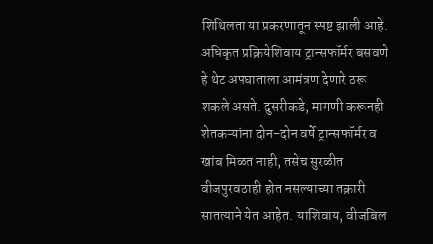शिथिलता या प्रकरणातून स्पष्ट झाली आहे. अधिकृत प्रक्रियेशिवाय ट्रान्सफॉर्मर बसवणे हे थेट अपघाताला आमंत्रण देणारे ठरू शकले असते. दुसरीकडे, मागणी करूनही शेतकऱ्यांना दोन-दोन वर्षे ट्रान्सफॉर्मर व खांब मिळत नाही, तसेच सुरळीत वीजपुरवठाही होत नसल्याच्या तक्रारी सातत्याने येत आहेत. याशिवाय, वीजबिल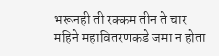भरूनही ती रक्कम तीन ते चार महिने महावितरणकडे जमा न होता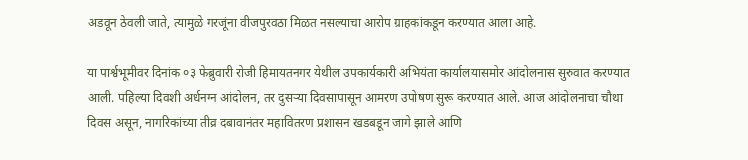अडवून ठेवली जाते, त्यामुळे गरजूंना वीजपुरवठा मिळत नसल्याचा आरोप ग्राहकांकडून करण्यात आला आहे.

या पार्श्वभूमीवर दिनांक ०३ फेब्रुवारी रोजी हिमायतनगर येथील उपकार्यकारी अभियंता कार्यालयासमोर आंदोलनास सुरुवात करण्यात आली. पहिल्या दिवशी अर्धनग्न आंदोलन, तर दुसऱ्या दिवसापासून आमरण उपोषण सुरू करण्यात आले. आज आंदोलनाचा चौथा दिवस असून, नागरिकांच्या तीव्र दबावानंतर महावितरण प्रशासन खडबडून जागे झाले आणि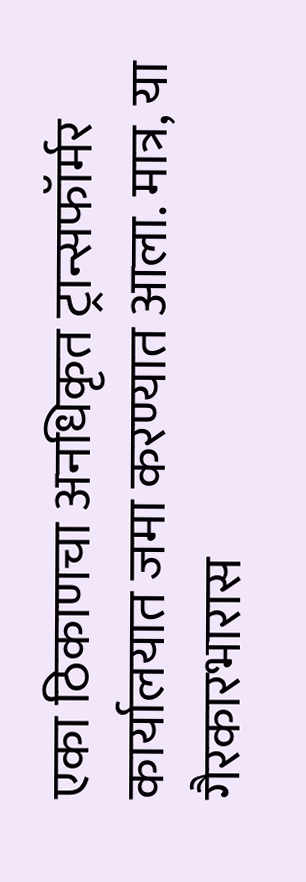एका ठिकाणचा अनधिकृत ट्रान्सफॉर्मर कार्यालयात जमा करण्यात आला. मात्र, या गैरकारभारास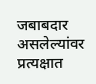जबाबदार असलेल्यांवर प्रत्यक्षात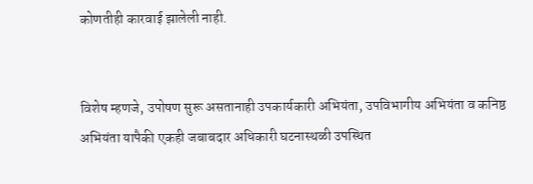कोणतीही कारवाई झालेली नाही.


विशेष म्हणजे, उपोषण सुरू असतानाही उपकार्यकारी अभियंता, उपविभागीय अभियंता व कनिष्ठ अभियंता यापैकी एकही जबाबदार अधिकारी घटनास्थळी उपस्थित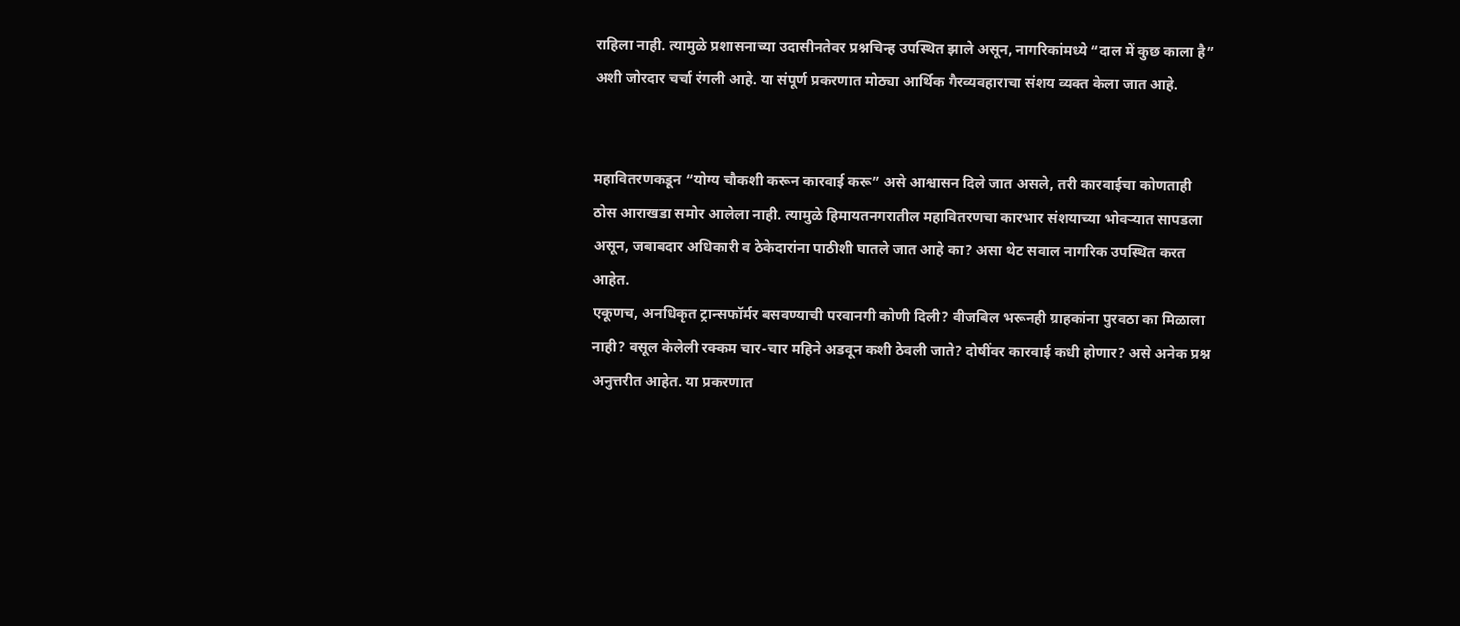राहिला नाही. त्यामुळे प्रशासनाच्या उदासीनतेवर प्रश्नचिन्ह उपस्थित झाले असून, नागरिकांमध्ये “दाल में कुछ काला है” अशी जोरदार चर्चा रंगली आहे. या संपूर्ण प्रकरणात मोठ्या आर्थिक गैरव्यवहाराचा संशय व्यक्त केला जात आहे.


महावितरणकडून “योग्य चौकशी करून कारवाई करू” असे आश्वासन दिले जात असले, तरी कारवाईचा कोणताही ठोस आराखडा समोर आलेला नाही. त्यामुळे हिमायतनगरातील महावितरणचा कारभार संशयाच्या भोवऱ्यात सापडला असून, जबाबदार अधिकारी व ठेकेदारांना पाठीशी घातले जात आहे का? असा थेट सवाल नागरिक उपस्थित करत आहेत.
एकूणच, अनधिकृत ट्रान्सफॉर्मर बसवण्याची परवानगी कोणी दिली? वीजबिल भरूनही ग्राहकांना पुरवठा का मिळाला नाही? वसूल केलेली रक्कम चार-चार महिने अडवून कशी ठेवली जाते? दोषींवर कारवाई कधी होणार? असे अनेक प्रश्न अनुत्तरीत आहेत. या प्रकरणात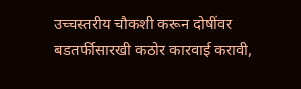उच्चस्तरीय चौकशी करून दोषींवर बडतर्फीसारखी कठोर कारवाई करावी,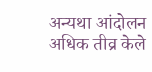अन्यथा आंदोलन अधिक तीव्र केले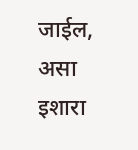जाईल, असा इशारा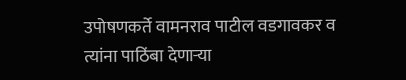उपोषणकर्ते वामनराव पाटील वडगावकर व त्यांना पाठिंबा देणाऱ्या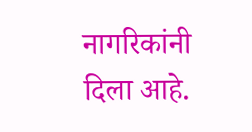नागरिकांनी दिला आहे.